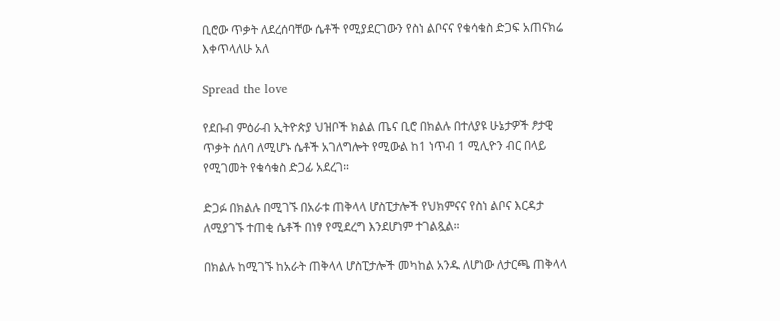ቢሮው ጥቃት ለደረሰባቸው ሴቶች የሚያደርገውን የስነ ልቦናና የቁሳቁስ ድጋፍ አጠናክሬ እቀጥላለሁ አለ

Spread the love

የደቡብ ምዕራብ ኢትዮጵያ ህዝቦች ክልል ጤና ቢሮ በክልሉ በተለያዩ ሁኔታዎች ፆታዊ ጥቃት ሰለባ ለሚሆኑ ሴቶች አገለግሎት የሚውል ከ1 ነጥብ 1 ሚሊዮን ብር በላይ የሚገመት የቁሳቁስ ድጋፊ አደረገ።

ድጋፉ በክልሉ በሚገኙ በአራቱ ጠቅላላ ሆስፒታሎች የህክምናና የስነ ልቦና እርዳታ ለሚያገኙ ተጠቂ ሴቶች በነፃ የሚደረግ እንደሆነም ተገልጿል።

በክልሉ ከሚገኙ ከአራት ጠቅላላ ሆስፒታሎች መካከል አንዱ ለሆነው ለታርጫ ጠቅላላ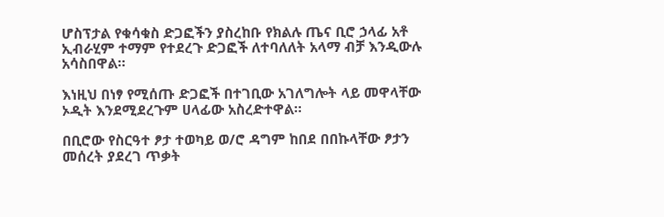ሆስፕታል የቁሳቁስ ድጋፎችን ያስረከቡ የክልሉ ጤና ቢሮ ኃላፊ አቶ ኢብራሂም ተማም የተደረጉ ድጋፎች ለተባለለት አላማ ብቻ እንዲውሉ አሳስበዋል።

እነዚህ በነፃ የሚሰጡ ድጋፎች በተገቢው አገለግሎት ላይ መዋላቸው ኦዲት እንደሚደረጉም ሀላፊው አስረድተዋል።

በቢሮው የስርዓተ ፆታ ተወካይ ወ/ሮ ዳግም ከበደ በበኩላቸው ፆታን መሰረት ያደረገ ጥቃት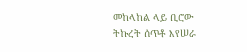መከላከል ላይ ቢሮው ትኩረት ሰጥቶ እየሠራ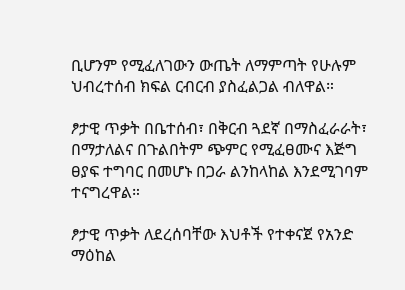ቢሆንም የሚፈለገውን ውጤት ለማምጣት የሁሉም ህብረተሰብ ክፍል ርብርብ ያስፈልጋል ብለዋል።

ፆታዊ ጥቃት በቤተሰብ፣ በቅርብ ጓደኛ በማስፈራራት፣ በማታለልና በጉልበትም ጭምር የሚፈፀሙና እጅግ ፀያፍ ተግባር በመሆኑ በጋራ ልንከላከል እንደሚገባም ተናግረዋል።

ፆታዊ ጥቃት ለደረሰባቸው እህቶች የተቀናጀ የአንድ ማዕከል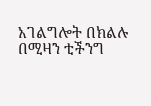አገልግሎት በክልሉ በሚዛን ቲችንግ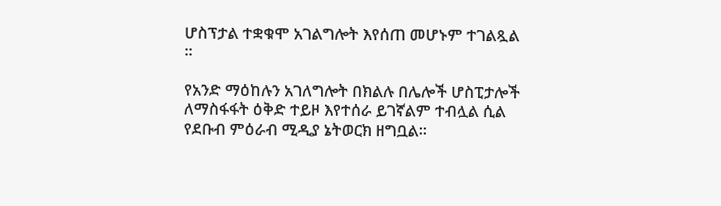ሆስፕታል ተቋቁሞ አገልግሎት እየሰጠ መሆኑም ተገልጿል ።

የአንድ ማዕከሉን አገለግሎት በክልሉ በሌሎች ሆስፒታሎች ለማስፋፋት ዕቅድ ተይዞ እየተሰራ ይገኛልም ተብሏል ሲል የደቡብ ምዕራብ ሚዲያ ኔትወርክ ዘግቧል።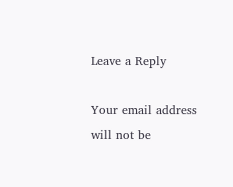Leave a Reply

Your email address will not be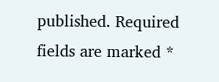published. Required fields are marked *